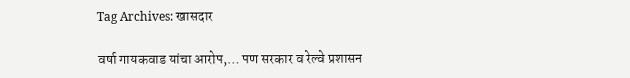Tag Archives: खासदार

वर्षा गायकवाड यांचा आरोप,… पण सरकार व रेल्वे प्रशासन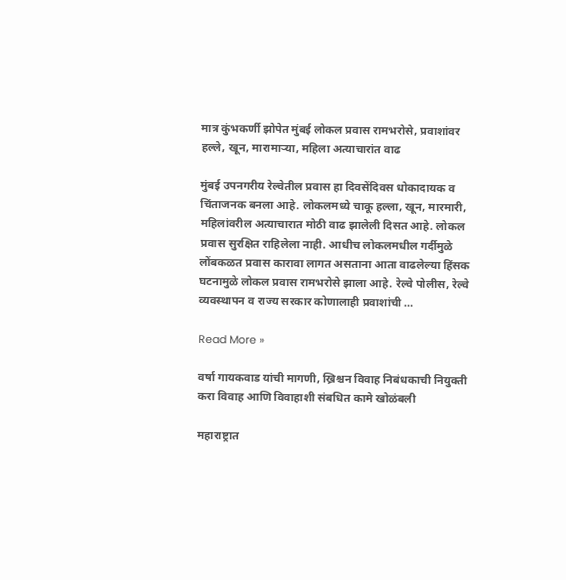मात्र कुंभकर्णी झोपेत मुंबई लोकल प्रवास रामभरोसे, प्रवाशांवर हल्ले, खून, मारामाऱ्या, महिला अत्याचारांत वाढ

मुंबई उपनगरीय रेल्वेतील प्रवास हा दिवसेंदिवस धोकादायक व चिंताजनक बनला आहे. लोकलमध्ये चाकू हल्ला, खून, मारमारी, महिलांवरील अत्याचारात मोठी वाढ झालेली दिसत आहे. लोकल प्रवास सुरक्षित राहिलेला नाही. आधीच लोकलमधील गर्दीमुळे लोंबकळत प्रवास कारावा लागत असताना आता वाढलेल्या हिंसक घटनामुळे लोकल प्रवास रामभरोसे झाला आहे. रेल्वे पोलीस, रेल्वे व्यवस्थापन व राज्य सरकार कोणालाही प्रवाशांची …

Read More »

वर्षा गायकवाड यांची मागणी, ख्रिश्चन विवाह निबंधकाची नियुक्ती करा विवाह आणि विवाहाशी संबधित कामे खोळंबली

महाराष्ट्रात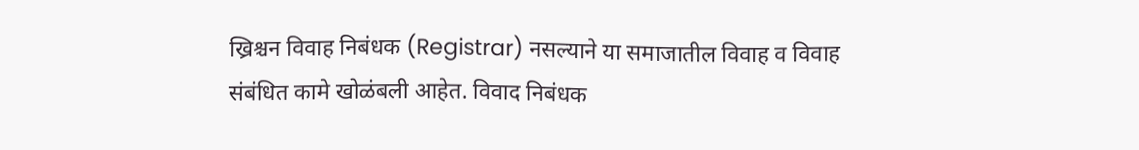ख्रिश्चन विवाह निबंधक (Registrar) नसल्याने या समाजातील विवाह व विवाह संबंधित कामे खोळंबली आहेत. विवाद निबंधक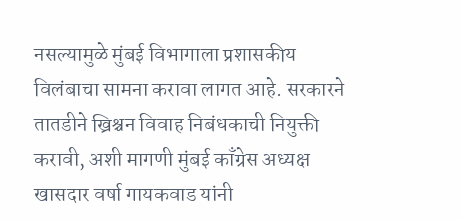नसल्यामुळे मुंबई विभागाला प्रशासकीय विलंबाचा सामना करावा लागत आहे. सरकारने तातडीने ख्रिश्चन विवाह निबंधकाची नियुक्ती करावी, अशी मागणी मुंबई काँग्रेस अध्यक्ष खासदार वर्षा गायकवाड यांनी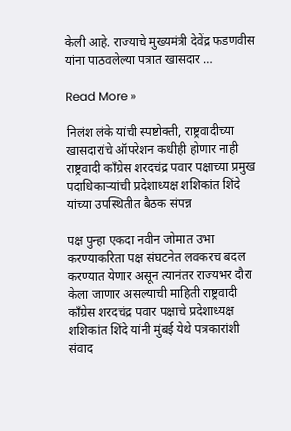केली आहे. राज्याचे मुख्यमंत्री देवेंद्र फडणवीस यांना पाठवलेल्या पत्रात खासदार …

Read More »

निलंश लंके यांची स्पष्टोक्ती, राष्ट्रवादीच्या खासदारांचे ऑपरेशन कधीही होणार नाही राष्ट्रवादी काँग्रेस शरदचंद्र पवार पक्षाच्या प्रमुख पदाधिकाऱ्यांची प्रदेशाध्यक्ष शशिकांत शिंदे यांच्या उपस्थितीत बैठक संपन्न

पक्ष पुन्हा एकदा नवीन जोमात उभा करण्याकरिता पक्ष संघटनेत लवकरच बदल करण्यात येणार असून त्यानंतर राज्यभर दौरा केला जाणार असल्याची माहिती राष्ट्रवादी काँग्रेस शरदचंद्र पवार पक्षाचे प्रदेशाध्यक्ष शशिकांत शिंदे यांनी मुंबई येथे पत्रकारांशी संवाद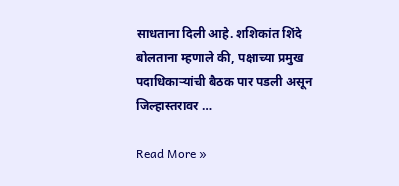साधताना दिली आहे. शशिकांत शिंदे बोलताना म्हणाले की, पक्षाच्या प्रमुख पदाधिकाऱ्यांची बैठक पार पडली असून जिल्हास्तरावर …

Read More »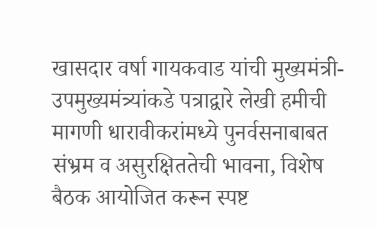खासदार वर्षा गायकवाड यांची मुख्यमंत्री- उपमुख्यमंत्र्यांकडे पत्राद्वारे लेखी हमीची मागणी धारावीकरांमध्ये पुनर्वसनाबाबत संभ्रम व असुरक्षिततेची भावना, विशेष बैठक आयोजित करून स्पष्ट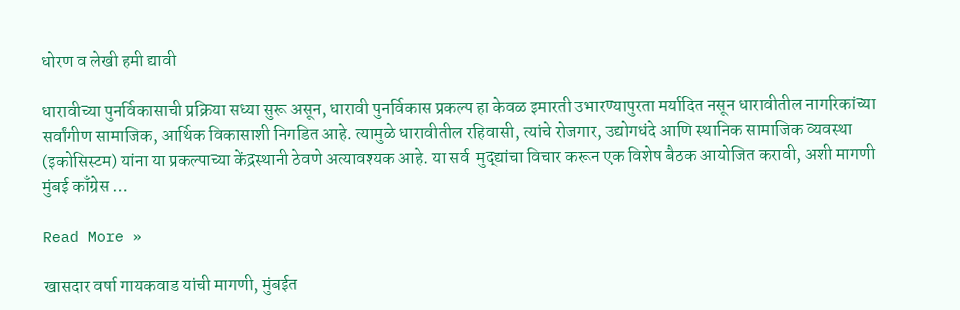धोरण व लेखी हमी द्यावी

धारावीच्या पुनर्विकासाची प्रक्रिया सध्या सुरू असून, धारावी पुनर्विकास प्रकल्प हा केवळ इमारती उभारण्यापुरता मर्यादित नसून धारावीतील नागरिकांच्या सर्वांगीण सामाजिक, आर्थिक विकासाशी निगडित आहे. त्यामुळे धारावीतील रहिवासी, त्यांचे रोजगार, उद्योगधंदे आणि स्थानिक सामाजिक व्यवस्था (इकोसिस्टम) यांना या प्रकल्पाच्या केंद्रस्थानी ठेवणे अत्यावश्यक आहे. या सर्व  मुद्द्यांचा विचार करून एक विशेष बैठक आयोजित करावी, अशी मागणी मुंबई काँग्रेस …

Read More »

खासदार वर्षा गायकवाड यांची मागणी, मुंबईत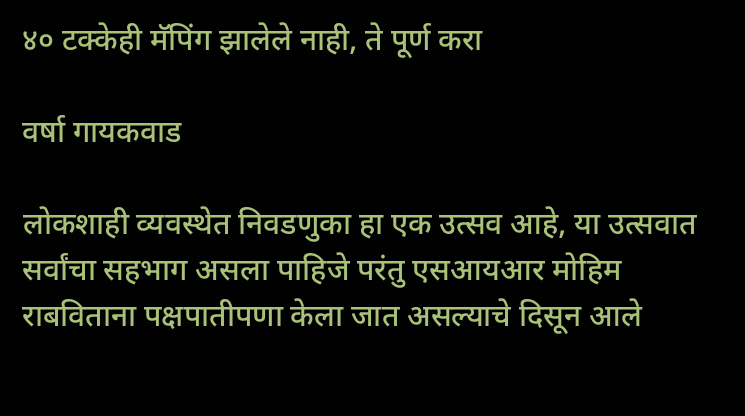४० टक्केही मॅपिंग झालेले नाही, ते पूर्ण करा

वर्षा गायकवाड

लोकशाही व्यवस्थेत निवडणुका हा एक उत्सव आहे, या उत्सवात सर्वांचा सहभाग असला पाहिजे परंतु एसआयआर मोहिम राबविताना पक्षपातीपणा केला जात असल्याचे दिसून आले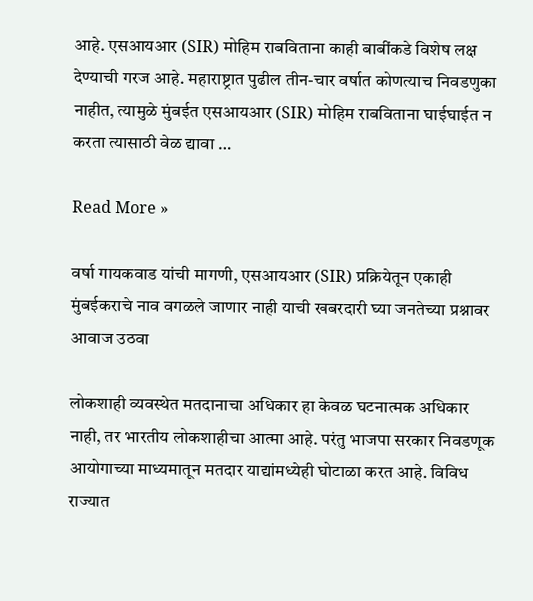आहे. एसआयआर (SIR) मोहिम राबविताना काही बाबींकडे विशेष लक्ष देण्याची गरज आहे. महाराष्ट्रात पुढील तीन-चार वर्षात कोणत्याच निवडणुका नाहीत, त्यामुळे मुंबईत एसआयआर (SIR) मोहिम राबविताना घाईघाईत न करता त्यासाठी वेळ द्यावा …

Read More »

वर्षा गायकवाड यांची मागणी, एसआयआर (SIR) प्रक्रियेतून एकाही मुंबईकराचे नाव वगळले जाणार नाही याची खबरदारी घ्या जनतेच्या प्रश्नावर आवाज उठवा

लोकशाही व्यवस्थेत मतदानाचा अधिकार हा केवळ घटनात्मक अधिकार नाही, तर भारतीय लोकशाहीचा आत्मा आहे. परंतु भाजपा सरकार निवडणूक आयोगाच्या माध्यमातून मतदार याद्यांमध्येही घोटाळा करत आहे. विविध राज्यात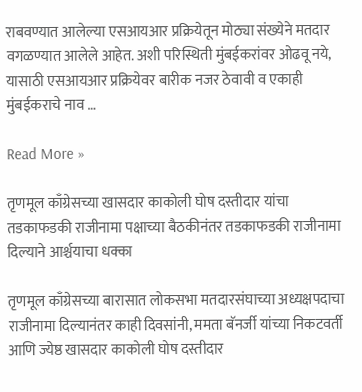राबवण्यात आलेल्या एसआयआर प्रक्रियेतून मोठ्या संख्येने मतदार वगळण्यात आलेले आहेत. अशी परिस्थिती मुंबईकरांवर ओढवू नये, यासाठी एसआयआर प्रक्रियेवर बारीक नजर ठेवावी व एकाही मुंबईकराचे नाव …

Read More »

तृणमूल काँग्रेसच्या खासदार काकोली घोष दस्तीदार यांचा तडकाफडकी राजीनामा पक्षाच्या बैठकीनंतर तडकाफडकी राजीनामा दिल्याने आर्श्चयाचा धक्का

तृणमूल काँग्रेसच्या बारासात लोकसभा मतदारसंघाच्या अध्यक्षपदाचा राजीनामा दिल्यानंतर काही दिवसांनी, ममता बॅनर्जी यांच्या निकटवर्ती आणि ज्येष्ठ खासदार काकोली घोष दस्तीदार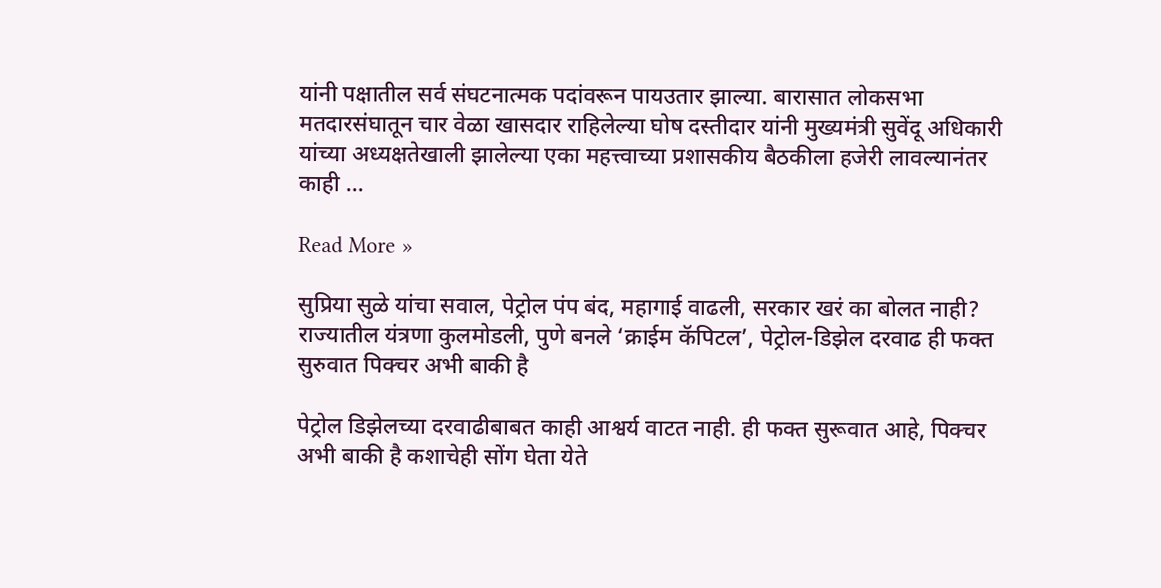यांनी पक्षातील सर्व संघटनात्मक पदांवरून पायउतार झाल्या. बारासात लोकसभा मतदारसंघातून चार वेळा खासदार राहिलेल्या घोष दस्तीदार यांनी मुख्यमंत्री सुवेंदू अधिकारी यांच्या अध्यक्षतेखाली झालेल्या एका महत्त्वाच्या प्रशासकीय बैठकीला हजेरी लावल्यानंतर काही …

Read More »

सुप्रिया सुळे यांचा सवाल, पेट्रोल पंप बंद, महागाई वाढली, सरकार खरं का बोलत नाही? राज्यातील यंत्रणा कुलमोडली, पुणे बनले ‘क्राईम कॅपिटल’, पेट्रोल-डिझेल दरवाढ ही फक्त सुरुवात पिक्चर अभी बाकी है

पेट्रोल डिझेलच्या दरवाढीबाबत काही आश्वर्य वाटत नाही. ही फक्त सुरूवात आहे, पिक्चर अभी बाकी है कशाचेही सोंग घेता येते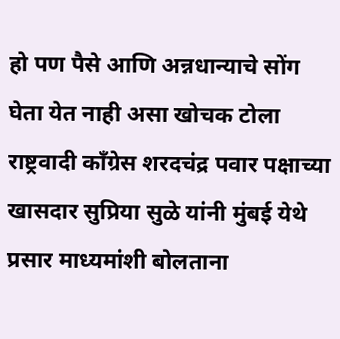हो पण पैसे आणि अन्नधान्याचे सोंग घेता येत नाही असा खोचक टोला राष्ट्रवादी काँग्रेस शरदचंद्र पवार पक्षाच्या खासदार सुप्रिया सुळे यांनी मुंबई येथे प्रसार माध्यमांशी बोलताना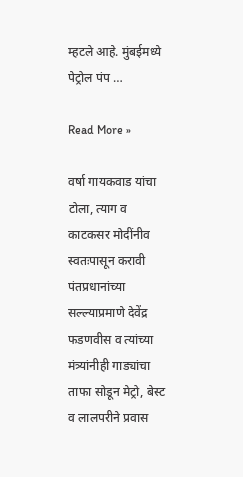म्हटले आहे. मुंबईमध्ये पेट्रोल पंप …

Read More »

वर्षा गायकवाड यांचा टोला, त्याग व काटकसर मोदींनीव स्वतःपासून करावी पंतप्रधानांच्या सल्ल्याप्रमाणे देवेंद्र फडणवीस व त्यांच्या मंत्र्यांनीही गाड्यांचा ताफा सोडून मेट्रो, बेस्ट व लालपरीने प्रवास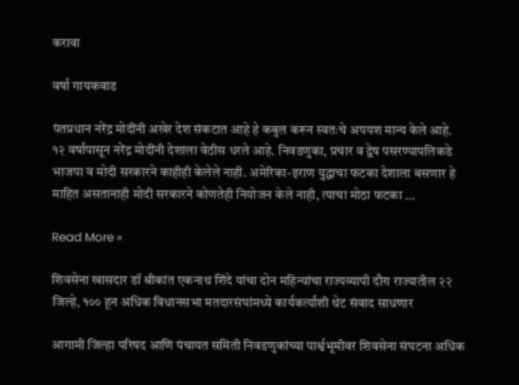करावा

वर्षा गायकवाड

पंतप्रधान नरेंद्र मोदींनी अखेर देश संकटात आहे हे कबुल करून स्वतःचे अपयश मान्य केले आहे. १२ वर्षांपासून नरेंद्र मोदींनी देशाला वेठीस धरले आहे. निवडणुका, प्रचार व द्वेष पसरण्यापलिकडे भाजपा व मोदी सरकारने काहीही केलेले नाही. अमेरिका-इराण युद्धाचा फटका देशाला बसणार हे माहित असतानाही मोदी सरकारने कोणतेही नियोजन केले नाही, त्याचा मोठा फटका …

Read More »

शिवसेना खासदार डॉ श्रीकांत एकनाथ शिंदे यांचा दोन महिन्यांचा राज्यव्यापी दौरा राज्यातील २२ जिल्हे, १०० हून अधिक विधानसभा मतदारसंघांमध्ये कार्यकर्त्यांशी थेट संवाद साधणार

आगामी जिल्हा परिषद आणि पंचायत समिती निवडणुकांच्या पार्श्वभूमीवर शिवसेना संघटना अधिक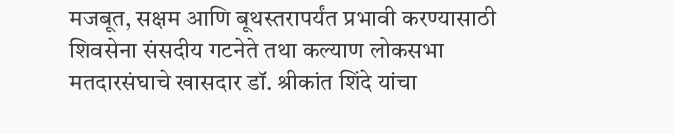मजबूत, सक्षम आणि बूथस्तरापर्यंत प्रभावी करण्यासाठी शिवसेना संसदीय गटनेते तथा कल्याण लोकसभा मतदारसंघाचे खासदार डॉ. श्रीकांत शिंदे यांचा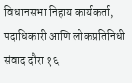विधानसभा निहाय कार्यकर्ता, पदाधिकारी आणि लोकप्रतिनिधी संवाद दौरा १६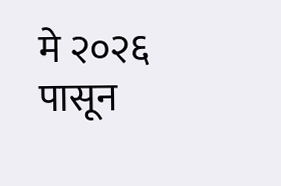मे २०२६ पासून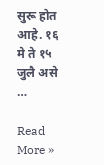सुरू होत आहे. १६ मे ते १५ जुलै असे …

Read More »